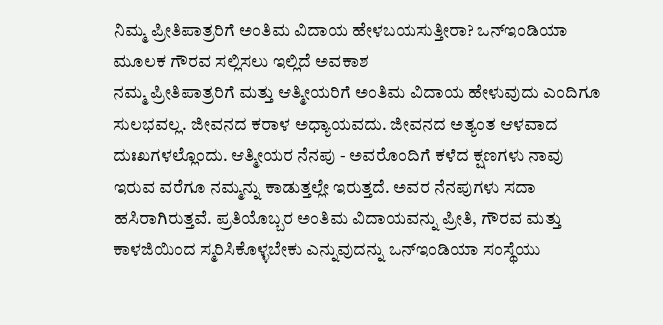ನಿಮ್ಮ ಪ್ರೀತಿಪಾತ್ರರಿಗೆ ಅಂತಿಮ ವಿದಾಯ ಹೇಳಬಯಸುತ್ತೀರಾ? ಒನ್ಇಂಡಿಯಾ ಮೂಲಕ ಗೌರವ ಸಲ್ಲಿಸಲು ಇಲ್ಲಿದೆ ಅವಕಾಶ
ನಮ್ಮ ಪ್ರೀತಿಪಾತ್ರರಿಗೆ ಮತ್ತು ಆತ್ಮೀಯರಿಗೆ ಅಂತಿಮ ವಿದಾಯ ಹೇಳುವುದು ಎಂದಿಗೂ ಸುಲಭವಲ್ಲ. ಜೀವನದ ಕರಾಳ ಅಧ್ಯಾಯವದು. ಜೀವನದ ಅತ್ಯಂತ ಆಳವಾದ ದುಃಖಗಳಲ್ಲೊಂದು. ಆತ್ಮೀಯರ ನೆನಪು - ಅವರೊಂದಿಗೆ ಕಳೆದ ಕ್ಷಣಗಳು ನಾವು ಇರುವ ವರೆಗೂ ನಮ್ಮನ್ನು ಕಾಡುತ್ತಲ್ಲೇ ಇರುತ್ತದೆ. ಅವರ ನೆನಪುಗಳು ಸದಾ ಹಸಿರಾಗಿರುತ್ತವೆ. ಪ್ರತಿಯೊಬ್ಬರ ಅಂತಿಮ ವಿದಾಯವನ್ನು ಪ್ರೀತಿ, ಗೌರವ ಮತ್ತು ಕಾಳಜಿಯಿಂದ ಸ್ಮರಿಸಿಕೊಳ್ಳಬೇಕು ಎನ್ನುವುದನ್ನು ಒನ್ಇಂಡಿಯಾ ಸಂಸ್ಥೆಯು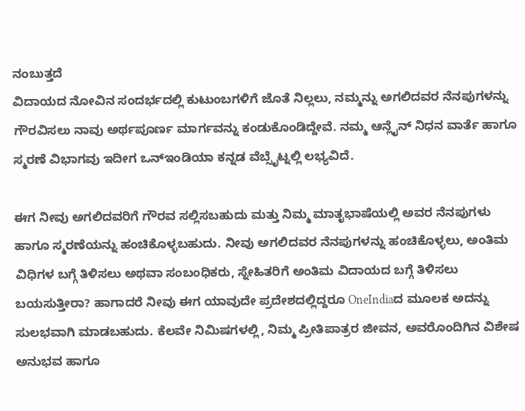ನಂಬುತ್ತದೆ
ವಿದಾಯದ ನೋವಿನ ಸಂದರ್ಭದಲ್ಲಿ ಕುಟುಂಬಗಳಿಗೆ ಜೊತೆ ನಿಲ್ಲಲು, ನಮ್ಮನ್ನು ಅಗಲಿದವರ ನೆನಪುಗಳನ್ನು ಗೌರವಿಸಲು ನಾವು ಅರ್ಥಪೂರ್ಣ ಮಾರ್ಗವನ್ನು ಕಂಡುಕೊಂಡಿದ್ದೇವೆ. ನಮ್ಮ ಆನ್ಲೈನ್ ನಿಧನ ವಾರ್ತೆ ಹಾಗೂ ಸ್ಮರಣೆ ವಿಭಾಗವು ಇದೀಗ ಒನ್ಇಂಡಿಯಾ ಕನ್ನಡ ವೆಬ್ಸೈಟ್ನಲ್ಲಿ ಲಭ್ಯವಿದೆ.

ಈಗ ನೀವು ಅಗಲಿದವರಿಗೆ ಗೌರವ ಸಲ್ಲಿಸಬಹುದು ಮತ್ತು ನಿಮ್ಮ ಮಾತೃಭಾಷೆಯಲ್ಲಿ ಅವರ ನೆನಪುಗಳು ಹಾಗೂ ಸ್ಮರಣೆಯನ್ನು ಹಂಚಿಕೊಳ್ಳಬಹುದು. ನೀವು ಅಗಲಿದವರ ನೆನಪುಗಳನ್ನು ಹಂಚಿಕೊಳ್ಳಲು, ಅಂತಿಮ ವಿಧಿಗಳ ಬಗ್ಗೆ ತಿಳಿಸಲು ಅಥವಾ ಸಂಬಂಧಿಕರು, ಸ್ನೇಹಿತರಿಗೆ ಅಂತಿಮ ವಿದಾಯದ ಬಗ್ಗೆ ತಿಳಿಸಲು ಬಯಸುತ್ತೀರಾ? ಹಾಗಾದರೆ ನೀವು ಈಗ ಯಾವುದೇ ಪ್ರದೇಶದಲ್ಲಿದ್ದರೂ OneIndiaದ ಮೂಲಕ ಅದನ್ನು ಸುಲಭವಾಗಿ ಮಾಡಬಹುದು. ಕೆಲವೇ ನಿಮಿಷಗಳಲ್ಲಿ, ನಿಮ್ಮ ಪ್ರೀತಿಪಾತ್ರರ ಜೀವನ, ಅವರೊಂದಿಗಿನ ವಿಶೇಷ ಅನುಭವ ಹಾಗೂ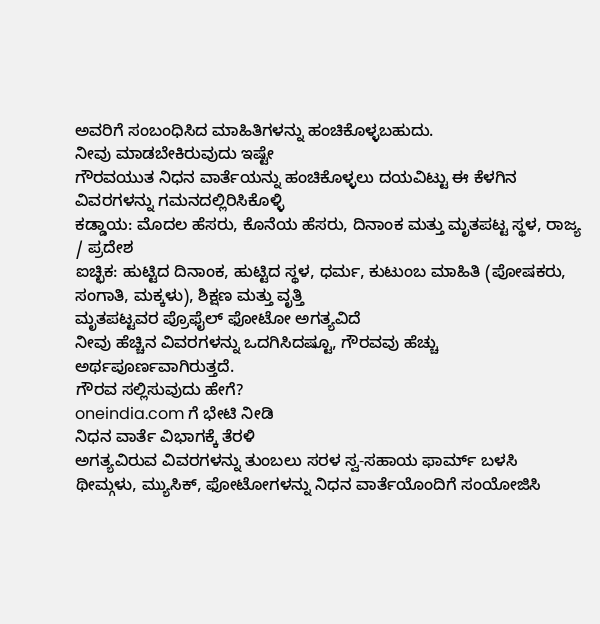ಅವರಿಗೆ ಸಂಬಂಧಿಸಿದ ಮಾಹಿತಿಗಳನ್ನು ಹಂಚಿಕೊಳ್ಳಬಹುದು.
ನೀವು ಮಾಡಬೇಕಿರುವುದು ಇಷ್ಟೇ
ಗೌರವಯುತ ನಿಧನ ವಾರ್ತೆಯನ್ನು ಹಂಚಿಕೊಳ್ಳಲು ದಯವಿಟ್ಟು ಈ ಕೆಳಗಿನ ವಿವರಗಳನ್ನು ಗಮನದಲ್ಲಿರಿಸಿಕೊಳ್ಳಿ
ಕಡ್ಡಾಯ: ಮೊದಲ ಹೆಸರು, ಕೊನೆಯ ಹೆಸರು, ದಿನಾಂಕ ಮತ್ತು ಮೃತಪಟ್ಟ ಸ್ಥಳ, ರಾಜ್ಯ / ಪ್ರದೇಶ
ಐಚ್ಛಿಕ: ಹುಟ್ಟಿದ ದಿನಾಂಕ, ಹುಟ್ಟಿದ ಸ್ಥಳ, ಧರ್ಮ, ಕುಟುಂಬ ಮಾಹಿತಿ (ಪೋಷಕರು, ಸಂಗಾತಿ, ಮಕ್ಕಳು), ಶಿಕ್ಷಣ ಮತ್ತು ವೃತ್ತಿ
ಮೃತಪಟ್ಟವರ ಪ್ರೊಫೈಲ್ ಫೋಟೋ ಅಗತ್ಯವಿದೆ
ನೀವು ಹೆಚ್ಚಿನ ವಿವರಗಳನ್ನು ಒದಗಿಸಿದಷ್ಟೂ, ಗೌರವವು ಹೆಚ್ಚು ಅರ್ಥಪೂರ್ಣವಾಗಿರುತ್ತದೆ.
ಗೌರವ ಸಲ್ಲಿಸುವುದು ಹೇಗೆ?
oneindia.com ಗೆ ಭೇಟಿ ನೀಡಿ
ನಿಧನ ವಾರ್ತೆ ವಿಭಾಗಕ್ಕೆ ತೆರಳಿ
ಅಗತ್ಯವಿರುವ ವಿವರಗಳನ್ನು ತುಂಬಲು ಸರಳ ಸ್ವ-ಸಹಾಯ ಫಾರ್ಮ್ ಬಳಸಿ
ಥೀಮ್ಗಳು, ಮ್ಯುಸಿಕ್, ಫೋಟೋಗಳನ್ನು ನಿಧನ ವಾರ್ತೆಯೊಂದಿಗೆ ಸಂಯೋಜಿಸಿ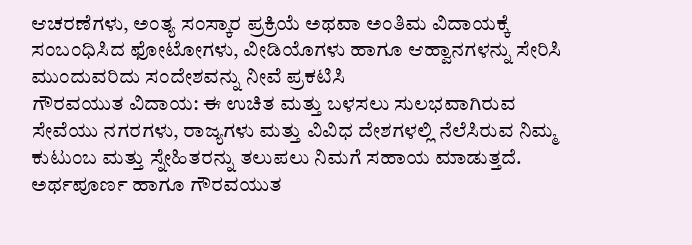ಆಚರಣೆಗಳು, ಅಂತ್ಯ ಸಂಸ್ಕಾರ ಪ್ರಕ್ರಿಯೆ ಅಥವಾ ಅಂತಿಮ ವಿದಾಯಕ್ಕೆ ಸಂಬಂಧಿಸಿದ ಫೋಟೋಗಳು, ವೀಡಿಯೊಗಳು ಹಾಗೂ ಆಹ್ವಾನಗಳನ್ನು ಸೇರಿಸಿ
ಮುಂದುವರಿದು ಸಂದೇಶವನ್ನು ನೀವೆ ಪ್ರಕಟಿಸಿ
ಗೌರವಯುತ ವಿದಾಯ: ಈ ಉಚಿತ ಮತ್ತು ಬಳಸಲು ಸುಲಭವಾಗಿರುವ ಸೇವೆಯು ನಗರಗಳು, ರಾಜ್ಯಗಳು ಮತ್ತು ವಿವಿಧ ದೇಶಗಳಲ್ಲಿ ನೆಲೆಸಿರುವ ನಿಮ್ಮ ಕುಟುಂಬ ಮತ್ತು ಸ್ನೇಹಿತರನ್ನು ತಲುಪಲು ನಿಮಗೆ ಸಹಾಯ ಮಾಡುತ್ತದೆ. ಅರ್ಥಪೂರ್ಣ ಹಾಗೂ ಗೌರವಯುತ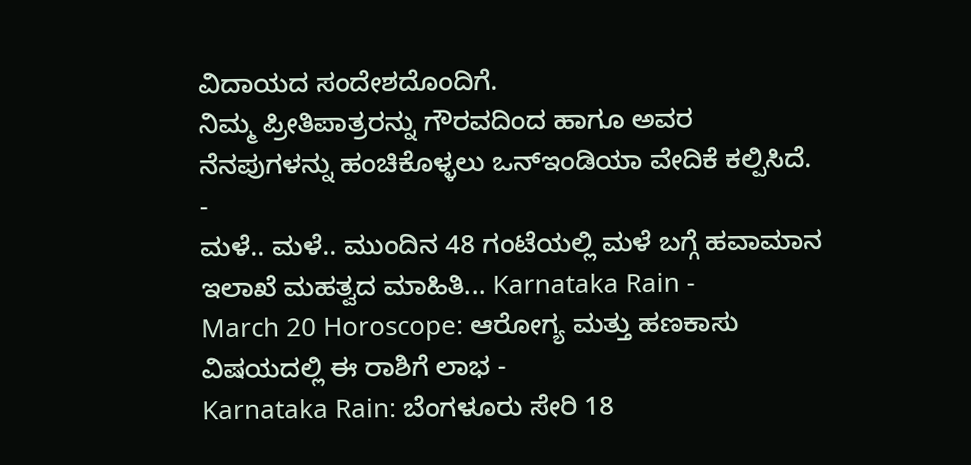ವಿದಾಯದ ಸಂದೇಶದೊಂದಿಗೆ.
ನಿಮ್ಮ ಪ್ರೀತಿಪಾತ್ರರನ್ನು ಗೌರವದಿಂದ ಹಾಗೂ ಅವರ ನೆನಪುಗಳನ್ನು ಹಂಚಿಕೊಳ್ಳಲು ಒನ್ಇಂಡಿಯಾ ವೇದಿಕೆ ಕಲ್ಪಿಸಿದೆ.
-
ಮಳೆ.. ಮಳೆ.. ಮುಂದಿನ 48 ಗಂಟೆಯಲ್ಲಿ ಮಳೆ ಬಗ್ಗೆ ಹವಾಮಾನ ಇಲಾಖೆ ಮಹತ್ವದ ಮಾಹಿತಿ... Karnataka Rain -
March 20 Horoscope: ಆರೋಗ್ಯ ಮತ್ತು ಹಣಕಾಸು ವಿಷಯದಲ್ಲಿ ಈ ರಾಶಿಗೆ ಲಾಭ -
Karnataka Rain: ಬೆಂಗಳೂರು ಸೇರಿ 18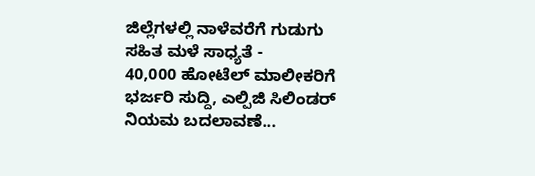ಜಿಲ್ಲೆಗಳಲ್ಲಿ ನಾಳೆವರೆಗೆ ಗುಡುಗು ಸಹಿತ ಮಳೆ ಸಾಧ್ಯತೆ -
40,000 ಹೋಟೆಲ್ ಮಾಲೀಕರಿಗೆ ಭರ್ಜರಿ ಸುದ್ದಿ, ಎಲ್ಪಿಜಿ ಸಿಲಿಂಡರ್ ನಿಯಮ ಬದಲಾವಣೆ...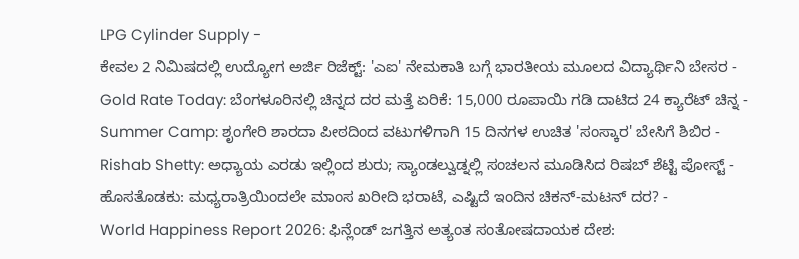LPG Cylinder Supply -
ಕೇವಲ 2 ನಿಮಿಷದಲ್ಲಿ ಉದ್ಯೋಗ ಅರ್ಜಿ ರಿಜೆಕ್ಟ್: 'ಎಐ' ನೇಮಕಾತಿ ಬಗ್ಗೆ ಭಾರತೀಯ ಮೂಲದ ವಿದ್ಯಾರ್ಥಿನಿ ಬೇಸರ -
Gold Rate Today: ಬೆಂಗಳೂರಿನಲ್ಲಿ ಚಿನ್ನದ ದರ ಮತ್ತೆ ಏರಿಕೆ: 15,000 ರೂಪಾಯಿ ಗಡಿ ದಾಟಿದ 24 ಕ್ಯಾರೆಟ್ ಚಿನ್ನ -
Summer Camp: ಶೃಂಗೇರಿ ಶಾರದಾ ಪೀಠದಿಂದ ವಟುಗಳಿಗಾಗಿ 15 ದಿನಗಳ ಉಚಿತ 'ಸಂಸ್ಕಾರ' ಬೇಸಿಗೆ ಶಿಬಿರ -
Rishab Shetty: ಅಧ್ಯಾಯ ಎರಡು ಇಲ್ಲಿಂದ ಶುರು; ಸ್ಯಾಂಡಲ್ವುಡ್ನಲ್ಲಿ ಸಂಚಲನ ಮೂಡಿಸಿದ ರಿಷಬ್ ಶೆಟ್ಟಿ ಪೋಸ್ಟ್ -
ಹೊಸತೊಡಕು: ಮಧ್ಯರಾತ್ರಿಯಿಂದಲೇ ಮಾಂಸ ಖರೀದಿ ಭರಾಟೆ, ಎಷ್ಟಿದೆ ಇಂದಿನ ಚಿಕನ್-ಮಟನ್ ದರ? -
World Happiness Report 2026: ಫಿನ್ಲೆಂಡ್ ಜಗತ್ತಿನ ಅತ್ಯಂತ ಸಂತೋಷದಾಯಕ ದೇಶ: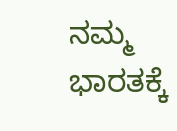ನಮ್ಮ ಭಾರತಕ್ಕೆ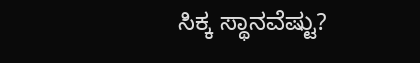ಸಿಕ್ಕ ಸ್ಥಾನವೆಷ್ಟು?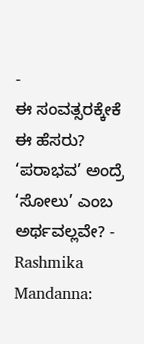-
ಈ ಸಂವತ್ಸರಕ್ಕೇಕೆ ಈ ಹೆಸರು? ‘ಪರಾಭವ’ ಅಂದ್ರೆ ‘ಸೋಲು’ ಎಂಬ ಅರ್ಥವಲ್ಲವೇ? -
Rashmika Mandanna: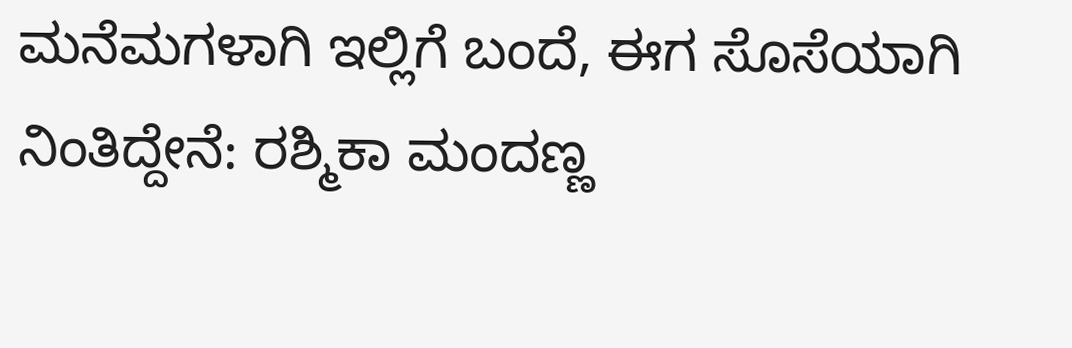ಮನೆಮಗಳಾಗಿ ಇಲ್ಲಿಗೆ ಬಂದೆ, ಈಗ ಸೊಸೆಯಾಗಿ ನಿಂತಿದ್ದೇನೆ: ರಶ್ಮಿಕಾ ಮಂದಣ್ಣ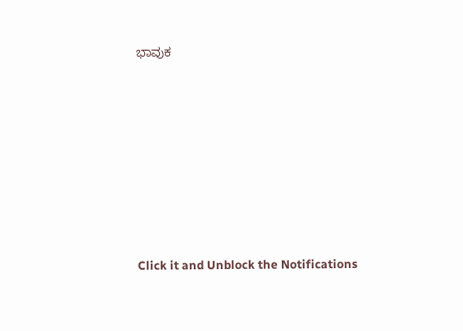ಭಾವುಕ












Click it and Unblock the Notifications